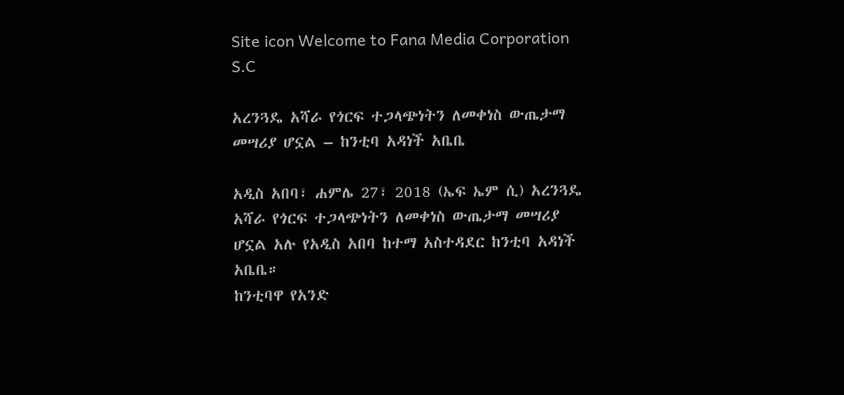Site icon Welcome to Fana Media Corporation S.C

አረንጓዴ አሻራ የጎርፍ ተጋላጭነትን ለመቀነስ ውጤታማ መሣሪያ ሆኗል – ከንቲባ አዳነች አቤቤ

አዲስ አበባ፣ ሐምሌ 27፣ 2018 (ኤፍ ኤም ሲ) አረንጓዴ አሻራ የጎርፍ ተጋላጭነትን ለመቀነስ ውጤታማ መሣሪያ ሆኗል አሉ የአዲስ አበባ ከተማ አስተዳደር ከንቲባ አዳነች አቤቤ።
ከንቲባዋ የአንድ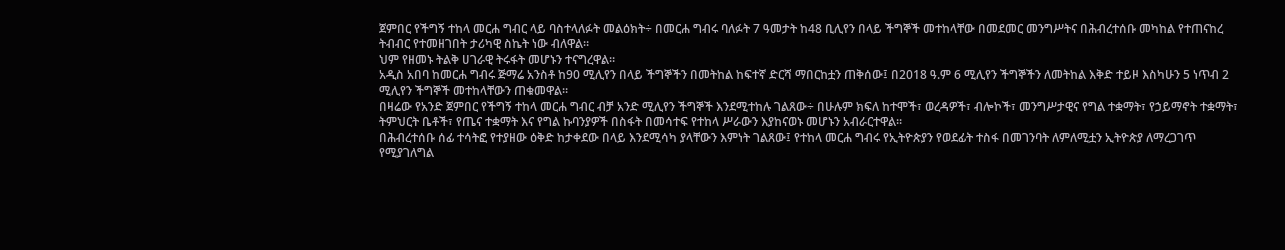ጀምበር የችግኝ ተከላ መርሐ ግብር ላይ ባስተላለፉት መልዕክት÷ በመርሐ ግብሩ ባለፉት 7 ዓመታት ከ48 ቢሊየን በላይ ችግኞች መተከላቸው በመደመር መንግሥትና በሕብረተሰቡ መካከል የተጠናከረ ትብብር የተመዘገበት ታሪካዊ ስኬት ነው ብለዋል።
ህም የዘመኑ ትልቅ ሀገራዊ ትሩፋት መሆኑን ተናግረዋል።
አዲስ አበባ ከመርሐ ግብሩ ጅማሬ አንስቶ ከ90 ሚሊየን በላይ ችግኞችን በመትከል ከፍተኛ ድርሻ ማበርከቷን ጠቅሰው፤ በ2018 ዓ.ም 6 ሚሊየን ችግኞችን ለመትከል እቅድ ተይዞ እስካሁን 5 ነጥብ 2 ሚሊየን ችግኞች መተከላቸውን ጠቁመዋል።
በዛሬው የአንድ ጀምበር የችግኝ ተከላ መርሐ ግብር ብቻ አንድ ሚሊየን ችግኞች እንደሚተከሉ ገልጸው÷ በሁሉም ክፍለ ከተሞች፣ ወረዳዎች፣ ብሎኮች፣ መንግሥታዊና የግል ተቋማት፣ የኃይማኖት ተቋማት፣ ትምህርት ቤቶች፣ የጤና ተቋማት እና የግል ኩባንያዎች በስፋት በመሳተፍ የተከላ ሥራውን እያከናወኑ መሆኑን አብራርተዋል።
በሕብረተሰቡ ሰፊ ተሳትፎ የተያዘው ዕቅድ ከታቀደው በላይ እንደሚሳካ ያላቸውን እምነት ገልጸው፤ የተከላ መርሐ ግብሩ የኢትዮጵያን የወደፊት ተስፋ በመገንባት ለምለሚቷን ኢትዮጵያ ለማረጋገጥ የሚያገለግል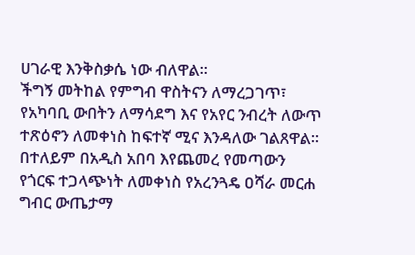ሀገራዊ እንቅስቃሴ ነው ብለዋል።
ችግኝ መትከል የምግብ ዋስትናን ለማረጋገጥ፣ የአካባቢ ውበትን ለማሳደግ እና የአየር ንብረት ለውጥ ተጽዕኖን ለመቀነስ ከፍተኛ ሚና እንዳለው ገልጸዋል።
በተለይም በአዲስ አበባ እየጨመረ የመጣውን የጎርፍ ተጋላጭነት ለመቀነስ የአረንጓዴ ዐሻራ መርሐ ግብር ውጤታማ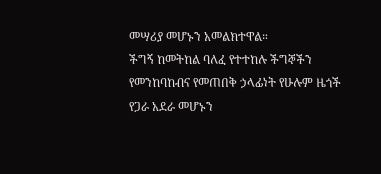መሣሪያ መሆኑን አመልክተዋል።
ችግኝ ከመትከል ባለፈ የተተከሉ ችግኞችን የመንከባከብና የመጠበቅ ኃላፊነት የሁሉም ዜጎች የጋራ አደራ መሆኑን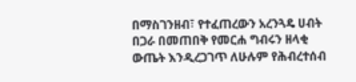በማስገንዘብ፣ የተፈጠረውን አረንጓዴ ሀብት በጋራ በመጠበቅ የመርሐ ግብሩን ዘላቂ ውጤት እንዲረጋገጥ ለሁሉም የሕብረተሰብ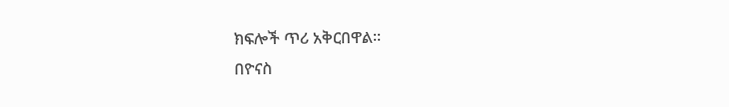ክፍሎች ጥሪ አቅርበዋል።
በዮናስ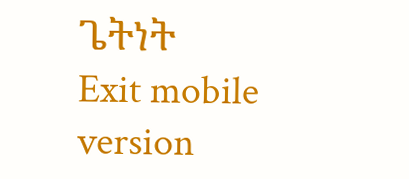ጌትነት
Exit mobile version